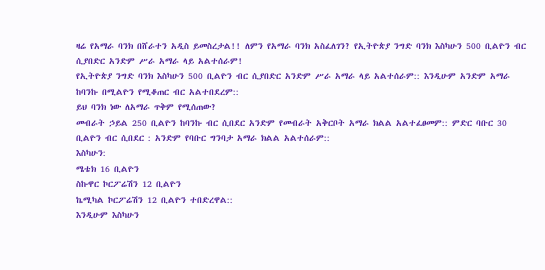ዛሬ የአማራ ባንክ በሸራተን አዲስ ይመስረታል!! ለምን የአማራ ባንክ አስፈለገን? የኢትዮጵያ ንግድ ባንክ እስካሁን 500 ቢልዮን ብር ሲያበድር አንድም ሥራ አማራ ላይ አልተሰራም!
የኢትዮጵያ ንግድ ባንክ እስካሁን 500 ቢልዮን ብር ሲያበድር አንድም ሥራ አማራ ላይ አልተሰራም:: እንዲሁም አንድም አማራ ከባንኩ በሚልዮን የሚቆጠር ብር አልተበደረም::
ይህ ባንክ ነው ለአማራ ጥቅም የሚሰጠው?
መብራት ኃይል 250 ቢልዮን ከባንኩ ብር ሲበደር አንድም የመብራት አቅርቦት አማራ ክልል አልተፈፀመም:: ምድር ባቡር 30 ቢልዮን ብር ሲበደር : አንድም የባቡር ግንባታ አማራ ክልል አልተሰራም::
እስካሁን:
ሜቴክ 16 ቢልዮን
ስኩዋር ኮርፖሬሽን 12 ቢልዮን
ኬሚካል ኮርፖሬሽን 12 ቢልዮን ተበድረዋል::
እንዲሁም እስካሁን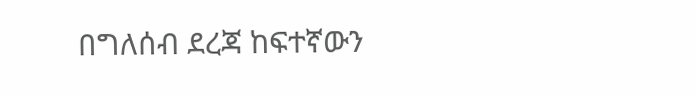በግለሰብ ደረጃ ከፍተኛውን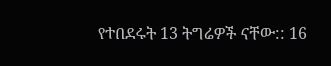የተበደሩት 13 ትግሬዎች ናቸው:: 16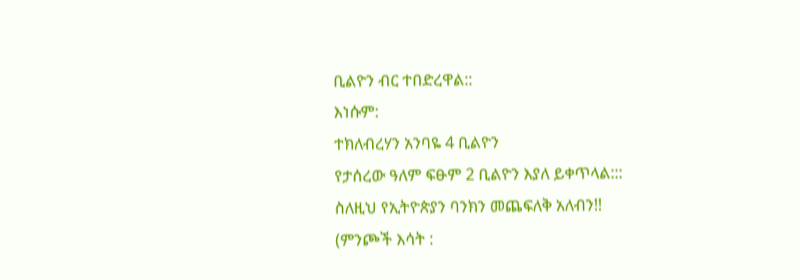ቢልዮን ብር ተበድረዋል::
እነሱም:
ተክለብረሃን አንባዬ 4 ቢልዮን
የታሰረው ዓለም ፍፁም 2 ቢልዮን እያለ ይቀጥላል:::
ስለዚህ የኢትዮጵያን ባንክን መጨፍለቅ አለብን!!
(ምንጮች እሳት :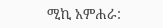ሚኪ አምሐራ: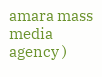amara mass media agency )